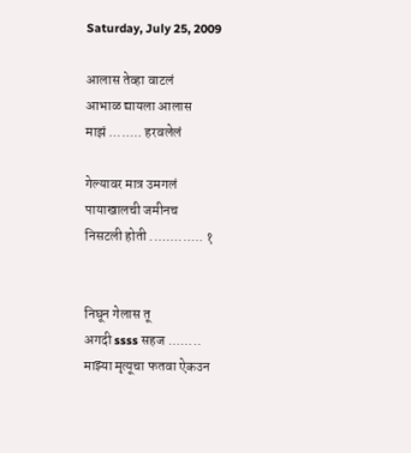Saturday, July 25, 2009

आलास तेव्हा वाटलं
आभाळ द्यायला आलास
माझं ........ हरवलेलं

गेल्यावर मात्र उमगलं
पायाखालची जमीनच
निसटली होती ............. १


निघून गेलास तू
अगदी ssss सहज ........
माझ्या मृत्यूचा फतवा ऐकउन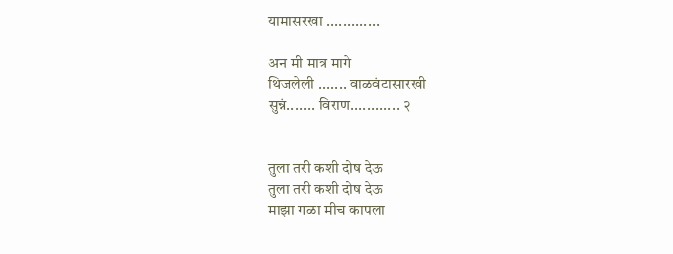यामासरखा .............

अन मी मात्र मागे
थिजलेली ....... वाळवंटासारखी
सुन्नं....... विराण............ २


तुला तरी कशी दोष देऊ
तुला तरी कशी दोष देऊ
माझा गळा मीच कापला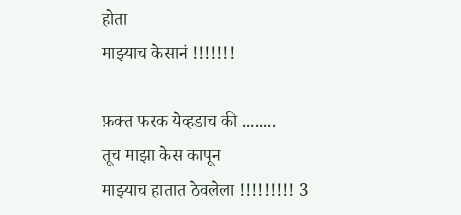होता
माझ्याच केसानं !!!!!!!

फ़क्त फरक येव्हडाच की ........
तूच माझा केस कापून
माझ्याच हातात ठेवलेला !!!!!!!!! 3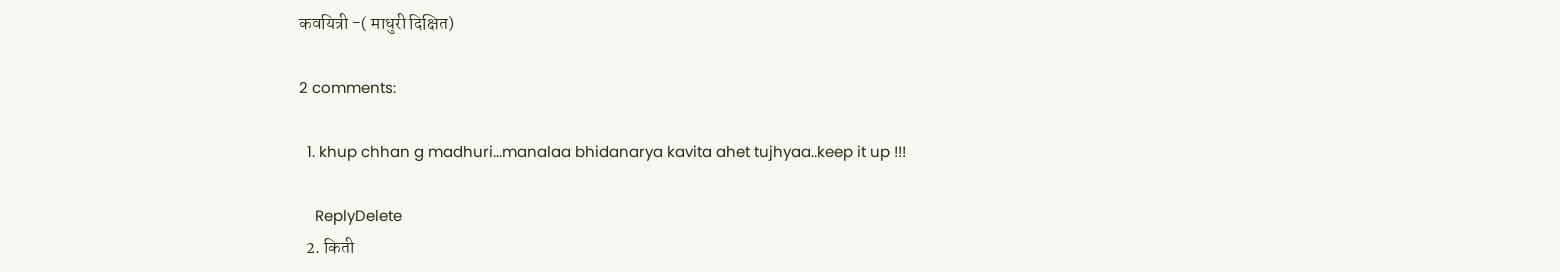कवयित्री -( माधुरी दिक्षित)

2 comments:

  1. khup chhan g madhuri...manalaa bhidanarya kavita ahet tujhyaa..keep it up !!!

    ReplyDelete
  2. किती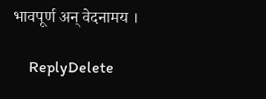भावपूर्ण अन् वेदनामय ।

    ReplyDelete